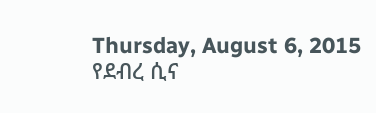Thursday, August 6, 2015
የደብረ ሲና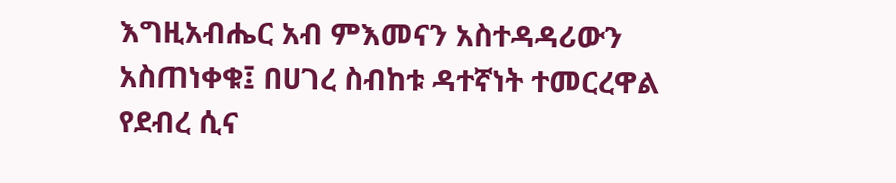እግዚአብሔር አብ ምእመናን አስተዳዳሪውን አስጠነቀቁ፤ በሀገረ ስብከቱ ዳተኛነት ተመርረዋል
የደብረ ሲና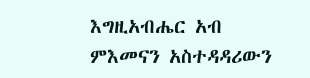እግዚአብሔር አብ ምእመናን አስተዳዳሪውን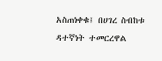አስጠነቀቁ፤ በሀገረ ስብከቱ ዳተኛነት ተመርረዋል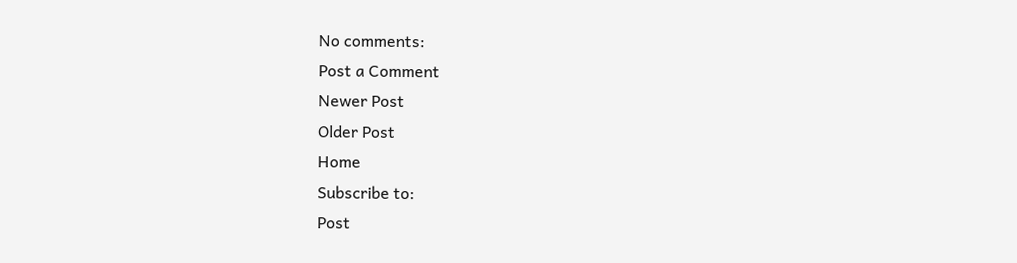No comments:
Post a Comment
Newer Post
Older Post
Home
Subscribe to:
Post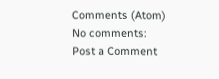Comments (Atom)
No comments:
Post a Comment